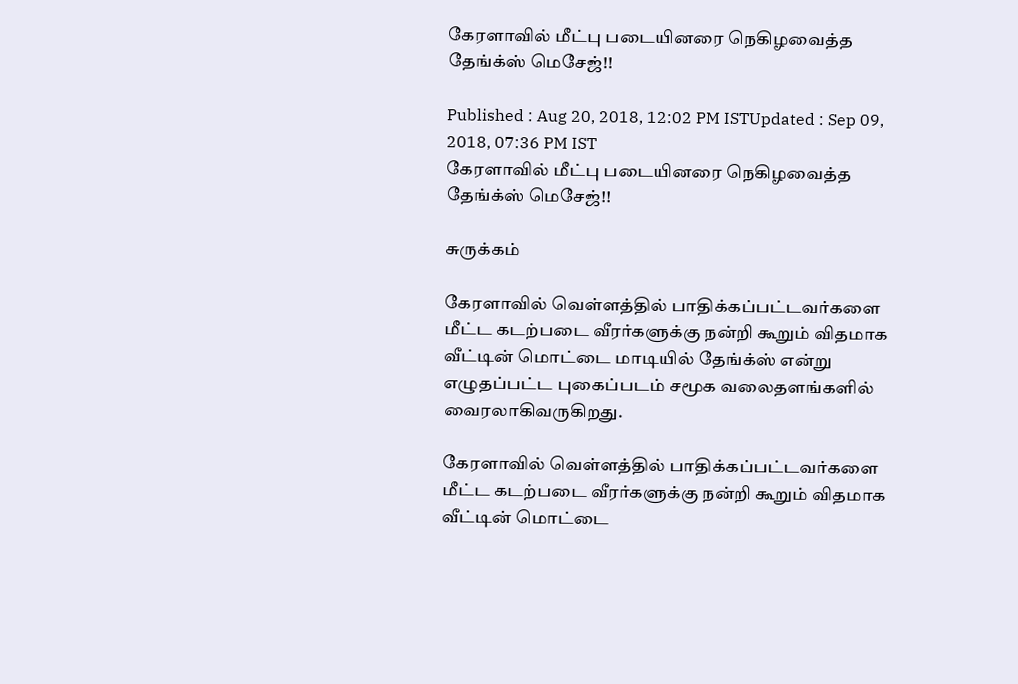கேரளாவில் மீட்பு படையினரை நெகிழவைத்த தேங்க்ஸ் மெசேஜ்!!

Published : Aug 20, 2018, 12:02 PM ISTUpdated : Sep 09, 2018, 07:36 PM IST
கேரளாவில் மீட்பு படையினரை நெகிழவைத்த தேங்க்ஸ் மெசேஜ்!!

சுருக்கம்

கேரளாவில் வெள்ளத்தில் பாதிக்கப்பட்டவர்களை மீட்ட கடற்படை வீரர்களுக்கு நன்றி கூறும் விதமாக வீட்டின் மொட்டை மாடியில் தேங்க்ஸ் என்று எழுதப்பட்ட புகைப்படம் சமூக வலைதளங்களில் வைரலாகிவருகிறது.

கேரளாவில் வெள்ளத்தில் பாதிக்கப்பட்டவர்களை மீட்ட கடற்படை வீரர்களுக்கு நன்றி கூறும் விதமாக வீட்டின் மொட்டை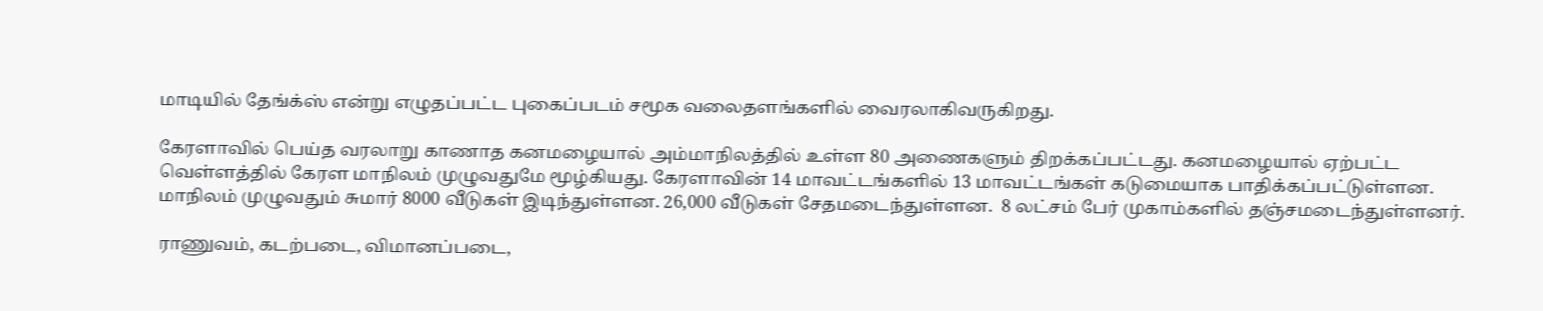மாடியில் தேங்க்ஸ் என்று எழுதப்பட்ட புகைப்படம் சமூக வலைதளங்களில் வைரலாகிவருகிறது.

கேரளாவில் பெய்த வரலாறு காணாத கனமழையால் அம்மாநிலத்தில் உள்ள 80 அணைகளும் திறக்கப்பட்டது. கனமழையால் ஏற்பட்ட வெள்ளத்தில் கேரள மாநிலம் முழுவதுமே மூழ்கியது. கேரளாவின் 14 மாவட்டங்களில் 13 மாவட்டங்கள் கடுமையாக பாதிக்கப்பட்டுள்ளன. மாநிலம் முழுவதும் சுமார் 8000 வீடுகள் இடிந்துள்ளன. 26,000 வீடுகள் சேதமடைந்துள்ளன.  8 லட்சம் பேர் முகாம்களில் தஞ்சமடைந்துள்ளனர்.

ராணுவம், கடற்படை, விமானப்படை,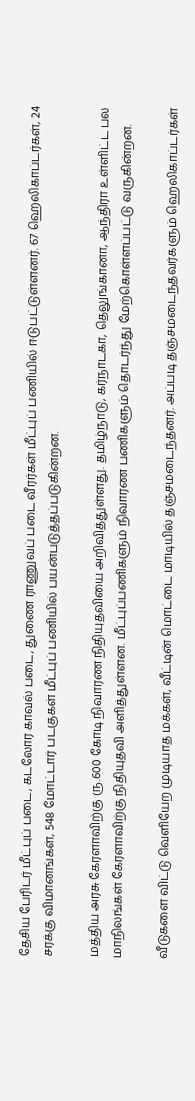தேசிய பேரிடர் மீட்புப் படை, கடலோர காவல் படை, துணை ராணுவப் படை வீரர்கள் மீட்புப் பணியில் ஈடுபட்டுள்ளனர். 67 ஹெலிகாப்டர்கள், 24 சரக்கு விமானங்கள், 548 மோட்டார் படகுகள் மீட்புப் பணியில் பயன்படுத்தப்படுகின்றன.

மத்திய அரசு கேரளாவிற்கு ரு.600 கோடி நிவாரண நிதியுதவியை அறிவித்துள்ளது. தமிழ்நாடு, கர்நாடகா, தெலுங்கானா, ஆந்திரா உள்ளிட்ட பல மாநிலங்கள் கேரளாவிற்கு நிதியுதவி அளித்துள்ளன. மீட்புப்பணிகளும் நிவாரண பணிகளும் தொடர்ந்து மேற்கொள்ளப்பட்டு வருகின்றன.

வீடுகளை விட்டு வெளியேற முடியாத மக்கள், வீட்டின் மொட்டை மாடியில் தஞ்சமடைந்தனர். அப்படி தஞ்சமடைந்தவர்களும் ஹெலிகாப்டர்கள்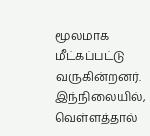மூலமாக மீட்கப்பட்டு வருகின்றனர். இந்நிலையில், வெள்ளத்தால்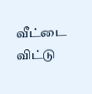வீட்டை விட்டு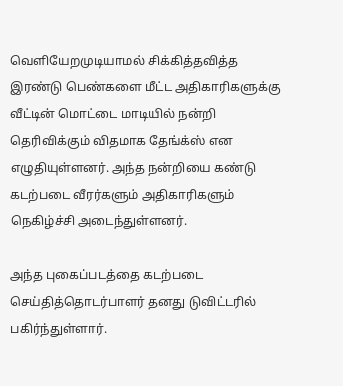வெளியேறமுடியாமல் சிக்கித்தவித்த இரண்டு பெண்களை மீட்ட அதிகாரிகளுக்கு வீட்டின் மொட்டை மாடியில் நன்றி தெரிவிக்கும் விதமாக தேங்க்ஸ் என எழுதியுள்ளனர். அந்த நன்றியை கண்டு கடற்படை வீரர்களும் அதிகாரிகளும் நெகிழ்ச்சி அடைந்துள்ளனர்.

அந்த புகைப்படத்தை கடற்படை செய்தித்தொடர்பாளர் தனது டுவிட்டரில் பகிர்ந்துள்ளார்.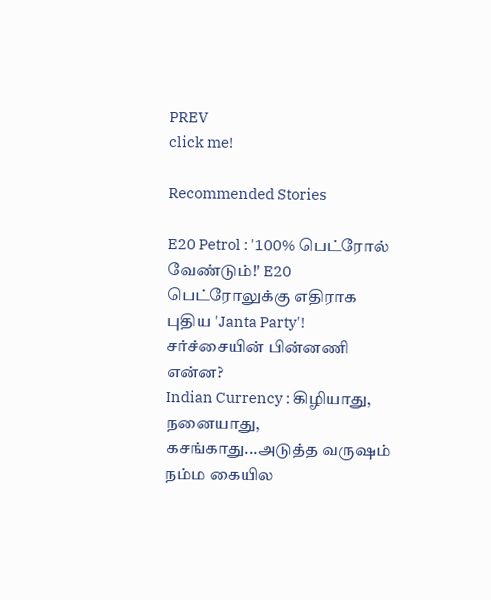PREV
click me!

Recommended Stories

E20 Petrol : '100% பெட்ரோல் வேண்டும்!' E20 பெட்ரோலுக்கு எதிராக புதிய 'Janta Party'! சர்ச்சையின் பின்னணி என்ன?
Indian Currency : கிழியாது, நனையாது, கசங்காது...அடுத்த வருஷம் நம்ம கையில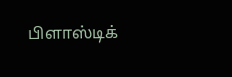பிளாஸ்டிக்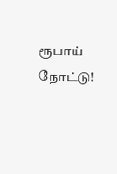ரூபாய் நோட்டு!